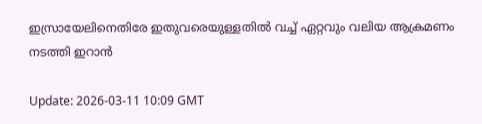ഇസ്രായേലിനെതിരേ ഇതുവരെയുള്ളതില്‍ വച്ച് ഏറ്റവും വലിയ ആക്രമണം നടത്തി ഇറാന്‍

Update: 2026-03-11 10:09 GMT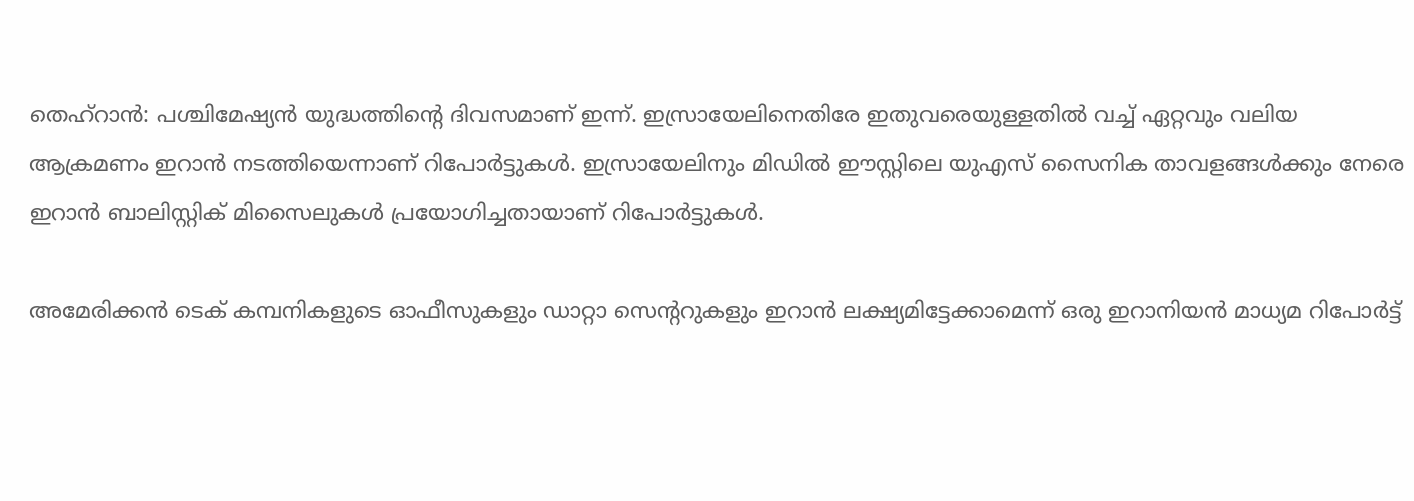തെഹ്‌റാന്‍: പശ്ചിമേഷ്യന്‍ യുദ്ധത്തിന്റെ ദിവസമാണ് ഇന്ന്. ഇസ്രായേലിനെതിരേ ഇതുവരെയുള്ളതില്‍ വച്ച് ഏറ്റവും വലിയ ആക്രമണം ഇറാന്‍ നടത്തിയെന്നാണ് റിപോര്‍ട്ടുകള്‍. ഇസ്രായേലിനും മിഡില്‍ ഈസ്റ്റിലെ യുഎസ് സൈനിക താവളങ്ങള്‍ക്കും നേരെ ഇറാന്‍ ബാലിസ്റ്റിക് മിസൈലുകള്‍ പ്രയോഗിച്ചതായാണ് റിപോര്‍ട്ടുകള്‍.

അമേരിക്കന്‍ ടെക് കമ്പനികളുടെ ഓഫീസുകളും ഡാറ്റാ സെന്ററുകളും ഇറാന്‍ ലക്ഷ്യമിട്ടേക്കാമെന്ന് ഒരു ഇറാനിയന്‍ മാധ്യമ റിപോര്‍ട്ട്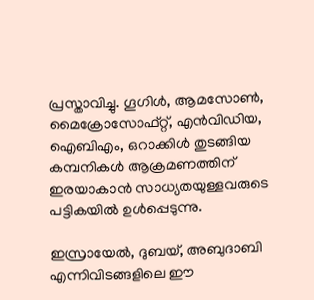പ്രസ്താവിച്ചു. ഗൂഗിള്‍, ആമസോണ്‍, മൈക്രോസോഫ്റ്റ്, എന്‍വിഡിയ, ഐബിഎം, ഒറാക്കിള്‍ തുടങ്ങിയ കമ്പനികള്‍ ആക്രമണത്തിന് ഇരയാകാന്‍ സാധ്യതയുള്ളവരുടെ പട്ടികയില്‍ ഉള്‍പ്പെടുന്നു.

ഇസ്രായേല്‍, ദുബയ്, അബുദാബി എന്നിവിടങ്ങളിലെ ഈ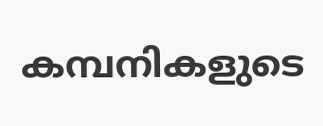കമ്പനികളുടെ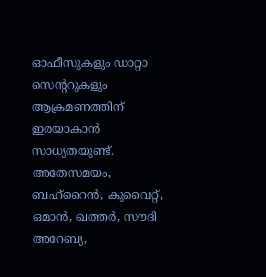ഓഫീസുകളും ഡാറ്റാ സെന്ററുകളും ആക്രമണത്തിന് ഇരയാകാന്‍ സാധ്യതയുണ്ട്. അതേസമയം, ബഹ്റൈന്‍, കുവൈറ്റ്, ഒമാന്‍, ഖത്തര്‍, സൗദി അറേബ്യ,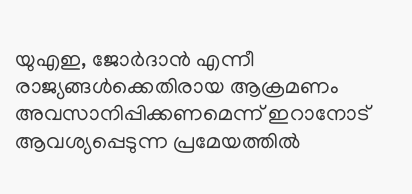യുഎഇ, ജോര്‍ദാന്‍ എന്നീ രാജ്യങ്ങള്‍ക്കെതിരായ ആക്രമണം അവസാനിപ്പിക്കണമെന്ന് ഇറാനോട് ആവശ്യപ്പെടുന്ന പ്രമേയത്തില്‍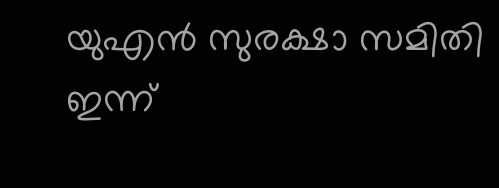യുഎന്‍ സുരക്ഷാ സമിതി ഇന്ന്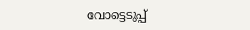വോട്ടെടുപ്പ്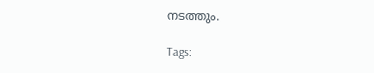നടത്തും.

Tags: